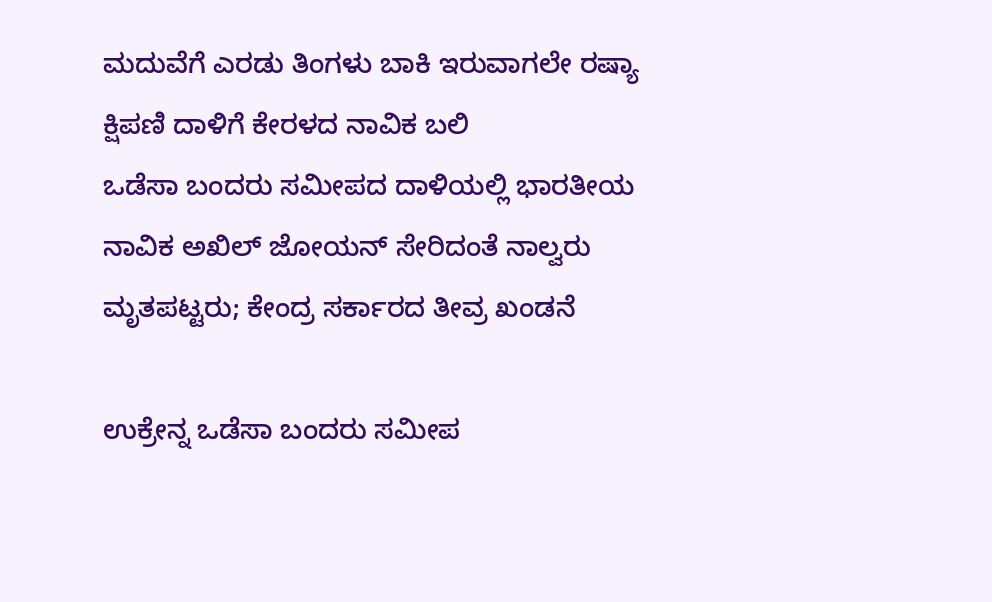ಮದುವೆಗೆ ಎರಡು ತಿಂಗಳು ಬಾಕಿ ಇರುವಾಗಲೇ ರಷ್ಯಾ ಕ್ಷಿಪಣಿ ದಾಳಿಗೆ ಕೇರಳದ ನಾವಿಕ ಬಲಿ
ಒಡೆಸಾ ಬಂದರು ಸಮೀಪದ ದಾಳಿಯಲ್ಲಿ ಭಾರತೀಯ ನಾವಿಕ ಅಖಿಲ್ ಜೋಯನ್ ಸೇರಿದಂತೆ ನಾಲ್ವರು ಮೃತಪಟ್ಟರು; ಕೇಂದ್ರ ಸರ್ಕಾರದ ತೀವ್ರ ಖಂಡನೆ

ಉಕ್ರೇನ್ನ ಒಡೆಸಾ ಬಂದರು ಸಮೀಪ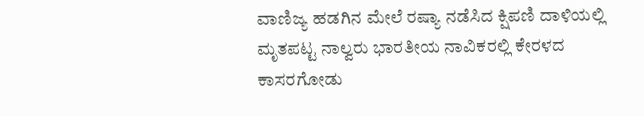ವಾಣಿಜ್ಯ ಹಡಗಿನ ಮೇಲೆ ರಷ್ಯಾ ನಡೆಸಿದ ಕ್ಷಿಪಣಿ ದಾಳಿಯಲ್ಲಿ ಮೃತಪಟ್ಟ ನಾಲ್ವರು ಭಾರತೀಯ ನಾವಿಕರಲ್ಲಿ ಕೇರಳದ ಕಾಸರಗೋಡು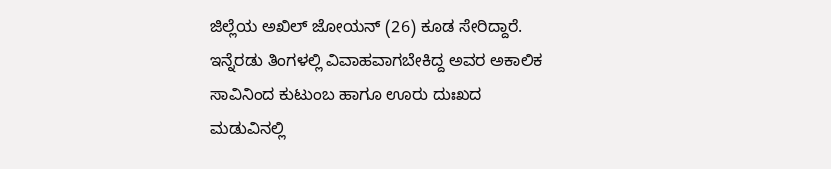ಜಿಲ್ಲೆಯ ಅಖಿಲ್ ಜೋಯನ್ (26) ಕೂಡ ಸೇರಿದ್ದಾರೆ. ಇನ್ನೆರಡು ತಿಂಗಳಲ್ಲಿ ವಿವಾಹವಾಗಬೇಕಿದ್ದ ಅವರ ಅಕಾಲಿಕ ಸಾವಿನಿಂದ ಕುಟುಂಬ ಹಾಗೂ ಊರು ದುಃಖದ ಮಡುವಿನಲ್ಲಿ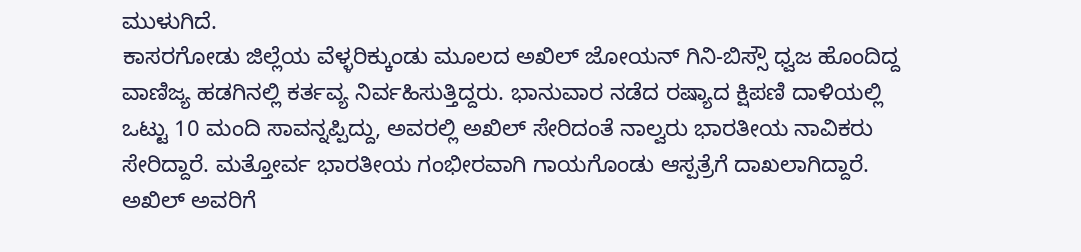ಮುಳುಗಿದೆ.
ಕಾಸರಗೋಡು ಜಿಲ್ಲೆಯ ವೆಳ್ಳರಿಕ್ಕುಂಡು ಮೂಲದ ಅಖಿಲ್ ಜೋಯನ್ ಗಿನಿ-ಬಿಸ್ಸೌ ಧ್ವಜ ಹೊಂದಿದ್ದ ವಾಣಿಜ್ಯ ಹಡಗಿನಲ್ಲಿ ಕರ್ತವ್ಯ ನಿರ್ವಹಿಸುತ್ತಿದ್ದರು. ಭಾನುವಾರ ನಡೆದ ರಷ್ಯಾದ ಕ್ಷಿಪಣಿ ದಾಳಿಯಲ್ಲಿ ಒಟ್ಟು 10 ಮಂದಿ ಸಾವನ್ನಪ್ಪಿದ್ದು, ಅವರಲ್ಲಿ ಅಖಿಲ್ ಸೇರಿದಂತೆ ನಾಲ್ವರು ಭಾರತೀಯ ನಾವಿಕರು ಸೇರಿದ್ದಾರೆ. ಮತ್ತೋರ್ವ ಭಾರತೀಯ ಗಂಭೀರವಾಗಿ ಗಾಯಗೊಂಡು ಆಸ್ಪತ್ರೆಗೆ ದಾಖಲಾಗಿದ್ದಾರೆ.
ಅಖಿಲ್ ಅವರಿಗೆ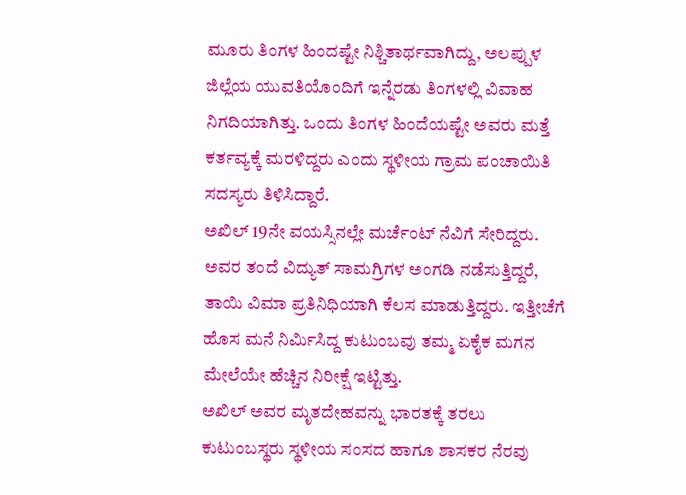ಮೂರು ತಿಂಗಳ ಹಿಂದಷ್ಟೇ ನಿಶ್ಚಿತಾರ್ಥವಾಗಿದ್ದು, ಅಲಪ್ಪುಳ ಜಿಲ್ಲೆಯ ಯುವತಿಯೊಂದಿಗೆ ಇನ್ನೆರಡು ತಿಂಗಳಲ್ಲಿ ವಿವಾಹ ನಿಗದಿಯಾಗಿತ್ತು. ಒಂದು ತಿಂಗಳ ಹಿಂದೆಯಷ್ಟೇ ಅವರು ಮತ್ತೆ ಕರ್ತವ್ಯಕ್ಕೆ ಮರಳಿದ್ದರು ಎಂದು ಸ್ಥಳೀಯ ಗ್ರಾಮ ಪಂಚಾಯಿತಿ ಸದಸ್ಯರು ತಿಳಿಸಿದ್ದಾರೆ.
ಅಖಿಲ್ 19ನೇ ವಯಸ್ಸಿನಲ್ಲೇ ಮರ್ಚೆಂಟ್ ನೆವಿಗೆ ಸೇರಿದ್ದರು. ಅವರ ತಂದೆ ವಿದ್ಯುತ್ ಸಾಮಗ್ರಿಗಳ ಅಂಗಡಿ ನಡೆಸುತ್ತಿದ್ದರೆ, ತಾಯಿ ವಿಮಾ ಪ್ರತಿನಿಧಿಯಾಗಿ ಕೆಲಸ ಮಾಡುತ್ತಿದ್ದರು. ಇತ್ತೀಚೆಗೆ ಹೊಸ ಮನೆ ನಿರ್ಮಿಸಿದ್ದ ಕುಟುಂಬವು ತಮ್ಮ ಏಕೈಕ ಮಗನ ಮೇಲೆಯೇ ಹೆಚ್ಚಿನ ನಿರೀಕ್ಷೆ ಇಟ್ಟಿತ್ತು.
ಅಖಿಲ್ ಅವರ ಮೃತದೇಹವನ್ನು ಭಾರತಕ್ಕೆ ತರಲು ಕುಟುಂಬಸ್ಥರು ಸ್ಥಳೀಯ ಸಂಸದ ಹಾಗೂ ಶಾಸಕರ ನೆರವು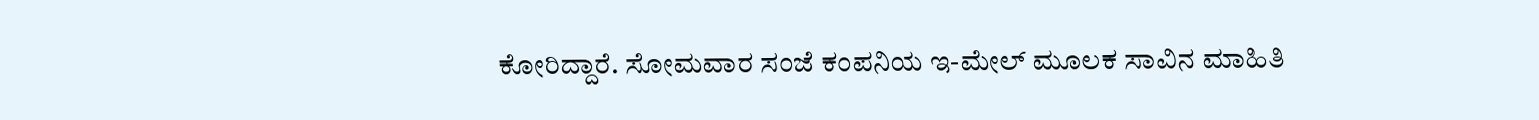ಕೋರಿದ್ದಾರೆ. ಸೋಮವಾರ ಸಂಜೆ ಕಂಪನಿಯ ಇ-ಮೇಲ್ ಮೂಲಕ ಸಾವಿನ ಮಾಹಿತಿ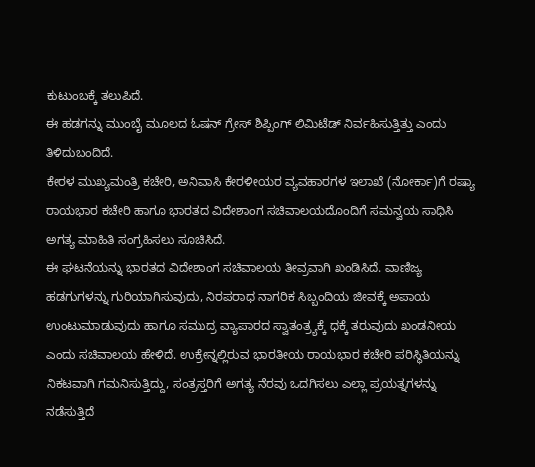ಕುಟುಂಬಕ್ಕೆ ತಲುಪಿದೆ.
ಈ ಹಡಗನ್ನು ಮುಂಬೈ ಮೂಲದ ಓಷನ್ ಗ್ರೇಸ್ ಶಿಪ್ಪಿಂಗ್ ಲಿಮಿಟೆಡ್ ನಿರ್ವಹಿಸುತ್ತಿತ್ತು ಎಂದು ತಿಳಿದುಬಂದಿದೆ.
ಕೇರಳ ಮುಖ್ಯಮಂತ್ರಿ ಕಚೇರಿ, ಅನಿವಾಸಿ ಕೇರಳೀಯರ ವ್ಯವಹಾರಗಳ ಇಲಾಖೆ (ನೋರ್ಕಾ)ಗೆ ರಷ್ಯಾ ರಾಯಭಾರ ಕಚೇರಿ ಹಾಗೂ ಭಾರತದ ವಿದೇಶಾಂಗ ಸಚಿವಾಲಯದೊಂದಿಗೆ ಸಮನ್ವಯ ಸಾಧಿಸಿ ಅಗತ್ಯ ಮಾಹಿತಿ ಸಂಗ್ರಹಿಸಲು ಸೂಚಿಸಿದೆ.
ಈ ಘಟನೆಯನ್ನು ಭಾರತದ ವಿದೇಶಾಂಗ ಸಚಿವಾಲಯ ತೀವ್ರವಾಗಿ ಖಂಡಿಸಿದೆ. ವಾಣಿಜ್ಯ ಹಡಗುಗಳನ್ನು ಗುರಿಯಾಗಿಸುವುದು, ನಿರಪರಾಧ ನಾಗರಿಕ ಸಿಬ್ಬಂದಿಯ ಜೀವಕ್ಕೆ ಅಪಾಯ ಉಂಟುಮಾಡುವುದು ಹಾಗೂ ಸಮುದ್ರ ವ್ಯಾಪಾರದ ಸ್ವಾತಂತ್ರ್ಯಕ್ಕೆ ಧಕ್ಕೆ ತರುವುದು ಖಂಡನೀಯ ಎಂದು ಸಚಿವಾಲಯ ಹೇಳಿದೆ. ಉಕ್ರೇನ್ನಲ್ಲಿರುವ ಭಾರತೀಯ ರಾಯಭಾರ ಕಚೇರಿ ಪರಿಸ್ಥಿತಿಯನ್ನು ನಿಕಟವಾಗಿ ಗಮನಿಸುತ್ತಿದ್ದು, ಸಂತ್ರಸ್ತರಿಗೆ ಅಗತ್ಯ ನೆರವು ಒದಗಿಸಲು ಎಲ್ಲಾ ಪ್ರಯತ್ನಗಳನ್ನು ನಡೆಸುತ್ತಿದೆ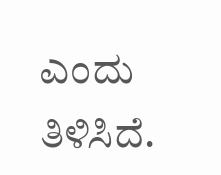ಎಂದು ತಿಳಿಸಿದೆ.